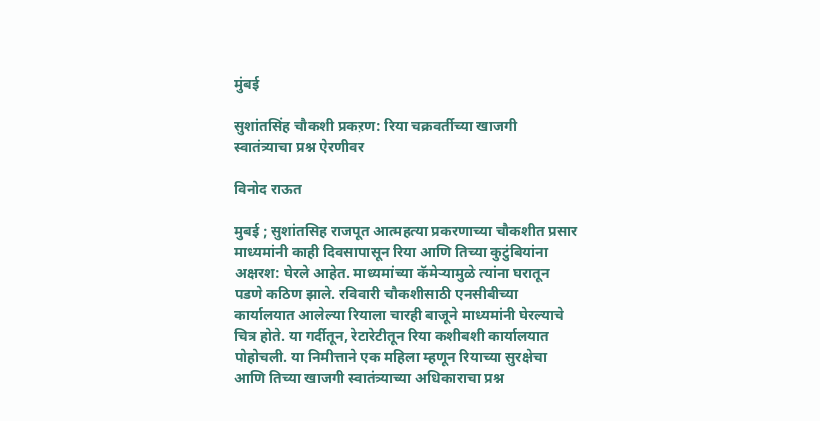मुंबई

सुशांतसिंह चौकशी प्रकऱण: रिया चक्रवर्तीच्या खाजगी स्वातंत्र्याचा प्रश्न ऐरणीवर

विनोद राऊत

मुबई ; सुशांतसिह राजपूत आत्महत्या प्रकरणाच्या चौकशीत प्रसार माध्यमांनी काही दिवसापासून रिया आणि तिच्या कुटुंबियांना अक्षरश: घेरले आहेत. माध्यमांच्या कॅमेऱ्यामुळे त्यांना घरातून पडणे कठिण झाले. रविवारी चौकशीसाठी एनसीबीच्या कार्यालयात आलेल्या रियाला चारही बाजूने माध्यमांनी घेरल्याचे चित्र होते. या गर्दीतून, रेटारेटीतून रिया कशीबशी कार्यालयात पोहोचली. या निमीत्ताने एक महिला म्हणून रियाच्या सुरक्षेचा आणि तिच्या खाजगी स्वातंत्र्याच्या अधिकाराचा प्रश्न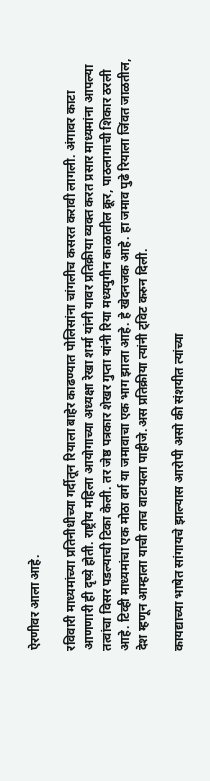ऐरणीवर आला आहे.

रविवारी माध्यमांच्या प्रतिनीधीच्या गर्दीतून रियाला बाहेर काढण्यात पोलिसांना चांगलीच कसरत करावी लागली. अंगावर काटा आणणारी ही दृष्य़े होती. राष्ट्रीय महिला आयोगाच्या अध्यक्षा रेखा शर्मा यांनी यावर प्रतिक्रीया व्यक्त करत प्रसार माध्यमांना आपल्या तत्वांचा विसर पडल्याची टिका केली. तर जेष्ठ पत्रकार शेखर गुप्ता यांनी रिया मध्ययुगीन काळातील क्रूर, पाठलागाची शिकार ठरली आहे. टिव्ही माध्यमांचा एक मोठा वर्ग या जमावाचा एक भाग झाला आहे. हे खेदनजक आहे. हा जमाव पुढे रियाला जिंवत जाळतील, देश म्हणून आम्हाला याची लाच वाटायला पाहीजे.अस प्रतिक्रीया त्यांनी ट्विट करुन दिली.

कायद्याच्या भाषेत सांगायचे झाल्यास आरोपी असो की संशयीत त्यांच्या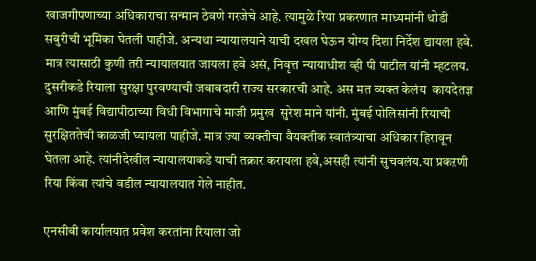खाजगीपणाच्या अधिकाराचा सन्मान ठेवणे गरजेचे आहे. त्यामुळे रिया प्रकरणात माध्यमांनी थोडी सबुरीची भूमिका घेतली पाहीजे. अन्यथा न्यायालयाने याची दखल घेऊन योग्य दिशा निर्देश द्यायला हवे. मात्र त्यासाठी कुणी तरी न्यायालयात जायला हवे असं, निवृत्त न्यायाधीश व्ही पी पाटील यांनी म्हटलय. दुसरीकडे रियाला सुरक्षा पुरवण्याची जबाबदारी राज्य सरकारची आहे. अस मत व्यक्त केलंय  कायदेतज्ञ आणि मुंबई विद्यापीठाच्या विधी विभागाचे माजी प्रमुख  सुरेश माने यांनी. मुंबई पोलिसांनी रियाची सुरक्षिततेची काळजी घ्यायला पाहीजे. मात्र ज्या व्यक्तीचा वैयक्तीक स्वातंत्र्याचा अधिकार हिरावून घेतला आहे. त्यांनीदेखील न्यायालयाकडे याची तक्रार करायला हवे,असही त्यांनी सुचवलंय.या प्रकऱणी रिया किंवा त्यांचे वडील न्यायालयात गेले नाहीत.

एनसीबी कार्यालयात प्रवेश करतांना रियाला जो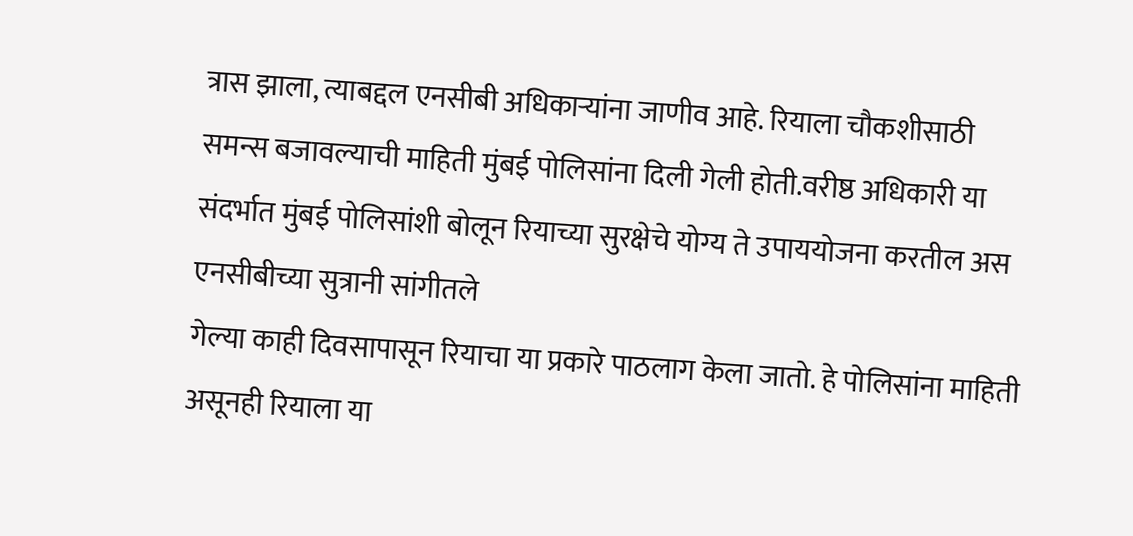त्रास झाला, त्याबद्दल एनसीबी अधिकाऱ्यांना जाणीव आहे. रियाला चौकशीसाठी समन्स बजावल्याची माहिती मुंबई पोलिसांना दिली गेली होती.वरीष्ठ अधिकारी या संदर्भात मुंबई पोलिसांशी बोलून रियाच्या सुरक्षेचे योग्य ते उपाययोजना करतील अस एनसीबीच्या सुत्रानी सांगीतले
गेल्या काही दिवसापासून रियाचा या प्रकारे पाठलाग केला जातो. हे पोलिसांना माहिती असूनही रियाला या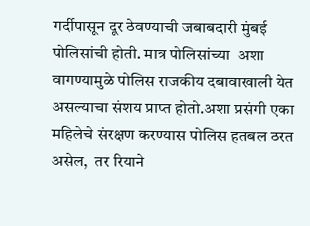गर्दीपासून दूर ठेवण्याची जबाबदारी मुंबई पोलिसांची होती. मात्र पोलिसांच्या  अशा वागण्यामुळे पोलिस राजकीय दबावाखाली येत असल्याचा संशय प्राप्त होतो.अशा प्रसंगी एका महिलेचे संरक्षण करण्यास पोलिस हतबल ठरत असेल,  तर रियाने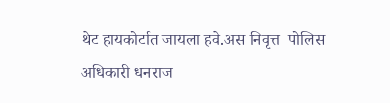थेट हायकोर्टात जायला हवे.अस निवृत्त  पोलिस अधिकारी धनराज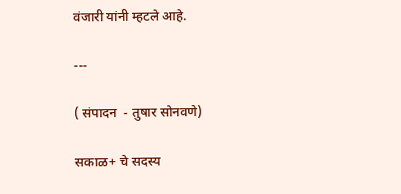वंजारी यांनी म्हटले आहे.

---

( संपादन  - तुषार सोनवणे)

सकाळ+ चे सदस्य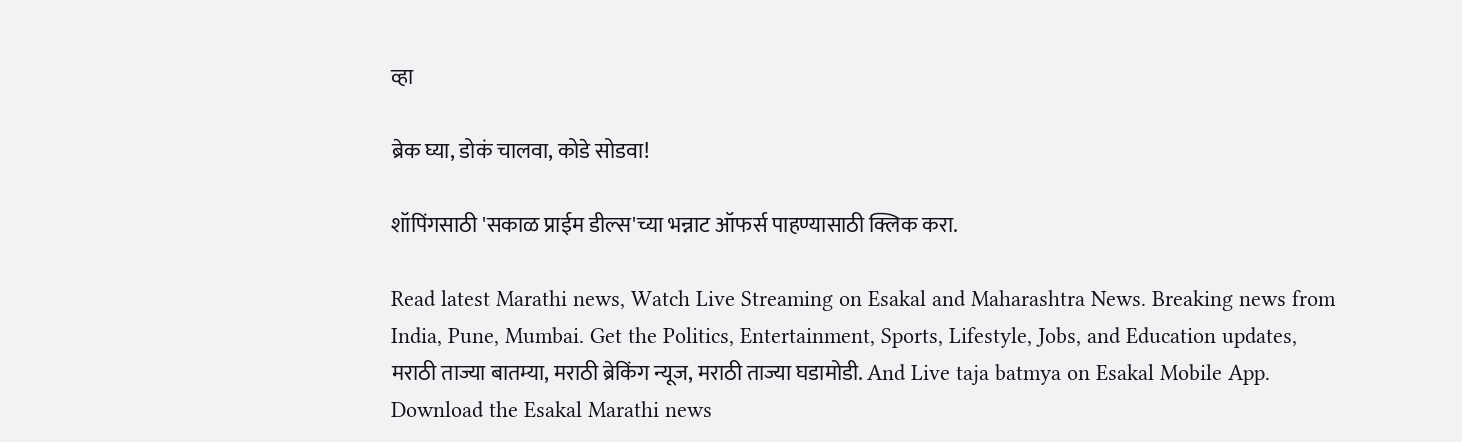व्हा

ब्रेक घ्या, डोकं चालवा, कोडे सोडवा!

शॉपिंगसाठी 'सकाळ प्राईम डील्स'च्या भन्नाट ऑफर्स पाहण्यासाठी क्लिक करा.

Read latest Marathi news, Watch Live Streaming on Esakal and Maharashtra News. Breaking news from India, Pune, Mumbai. Get the Politics, Entertainment, Sports, Lifestyle, Jobs, and Education updates, मराठी ताज्या बातम्या, मराठी ब्रेकिंग न्यूज, मराठी ताज्या घडामोडी. And Live taja batmya on Esakal Mobile App. Download the Esakal Marathi news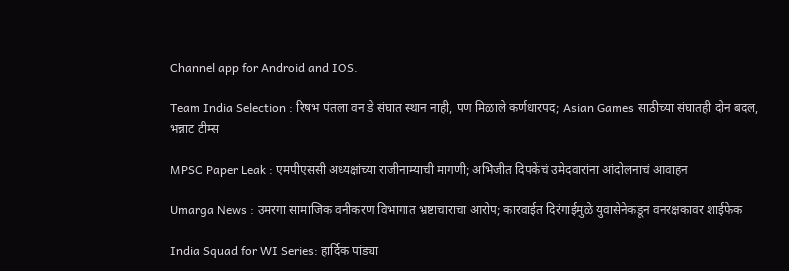Channel app for Android and IOS.

Team India Selection : रिषभ पंतला वन डे संघात स्थान नाही, पण मिळाले कर्णधारपद; Asian Games साठीच्या संघातही दोन बदल, भन्नाट टीम्स

MPSC Paper Leak : एमपीएससी अध्यक्षांच्या राजीनाम्याची मागणी; अभिजीत दिपकेंचं उमेदवारांना आंदोलनाचं आवाहन

Umarga News : उमरगा सामाजिक वनीकरण विभागात भ्रष्टाचाराचा आरोप; कारवाईत दिरंगाईमुळे युवासेनेकडून वनरक्षकावर शाईफेक

India Squad for WI Series: हार्दिक पांड्या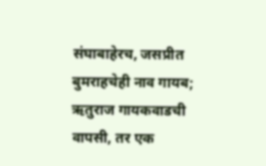संघाबाहेरच, जसप्रीत बुमराहचेही नाव गायब; ऋतुराज गायकवाडची वापसी, तर एक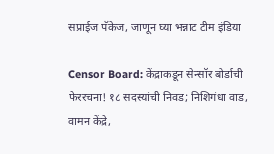सप्राईज पॅकेज, जाणून घ्या भन्नाट टीम इंडिया

Censor Board: केंद्राकडून सेन्सॉर बोर्डाची फेररचना! १८ सदस्यांची निवड; निशिगंधा वाड, वामन केंद्रे,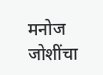मनोज जोशींचा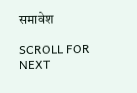समावेश

SCROLL FOR NEXT